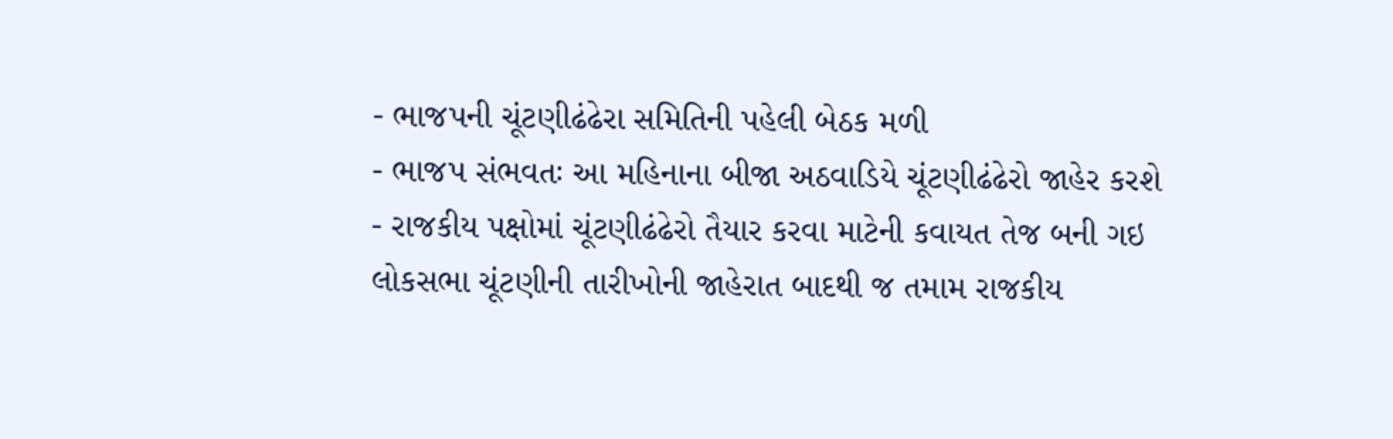- ભાજપની ચૂંટણીઢંઢેરા સમિતિની પહેલી બેઠક મળી
- ભાજપ સંભવતઃ આ મહિનાના બીજા અઠવાડિયે ચૂંટણીઢંઢેરો જાહેર કરશે
- રાજકીય પક્ષોમાં ચૂંટણીઢંઢેરો તૈયાર કરવા માટેની કવાયત તેજ બની ગઇ
લોકસભા ચૂંટણીની તારીખોની જાહેરાત બાદથી જ તમામ રાજકીય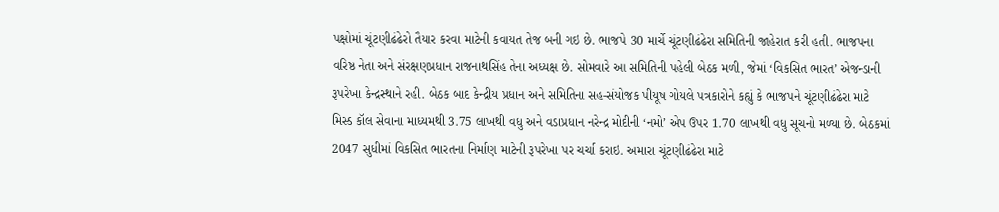પક્ષોમાં ચૂંટણીઢંઢેરો તૈયાર કરવા માટેની કવાયત તેજ બની ગઇ છે. ભાજપે 30 માર્ચે ચૂંટણીઢંઢેરા સમિતિની જાહેરાત કરી હતી. ભાજપના વરિષ્ઠ નેતા અને સંરક્ષણપ્રધાન રાજનાથસિંહ તેના અધ્યક્ષ છે. સોમવારે આ સમિતિની પહેલી બેઠક મળી, જેમાં ‘વિકસિત ભારત’ એજન્ડાની રૂપરેખા કેન્દ્રસ્થાને રહી. બેઠક બાદ કેન્દ્રીય પ્રધાન અને સમિતિના સહ-સંયોજક પીયૂષ ગોયલે પત્રકારોને કહ્યું કે ભાજપને ચૂંટણીઢંઢેરા માટે મિસ્ડ કૉલ સેવાના માધ્યમથી 3.75 લાખથી વધુ અને વડાપ્રધાન નરેન્દ્ર મોદીની ‘નમો’ એપ ઉપર 1.70 લાખથી વધુ સૂચનો મળ્યા છે. બેઠકમાં 2047 સુધીમાં વિકસિત ભારતના નિર્માણ માટેની રૂપરેખા પર ચર્ચા કરાઇ. અમારા ચૂંટણીઢંઢેરા માટે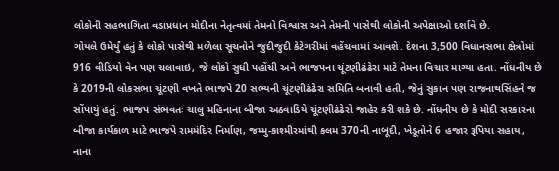લોકોની સહભાગિતા વડાપ્રધાન મોદીના નેતૃત્વમાં તેમનો વિશ્વાસ અને તેમની પાસેથી લોકોની અપેક્ષાઓ દર્શાવે છે.
ગોયલે ઉમેર્યું હતું કે લોકો પાસેથી મળેલા સૂચનોને જુદીજુદી કેટેગરીમાં વહેંચવામાં આવશે. દેશના 3,500 વિધાનસભા ક્ષેત્રોમાં 916 વીડિયો વેન પણ ચલાવાઇ, જે લોકો સુધી પહોંચી અને ભાજપના ચૂંટણીઢંઢેરા માટે તેમના વિચાર માગ્યા હતા. નોંધનીય છે કે 2019ની લોકસભા ચૂંટણી વખતે ભાજપે 20 સભ્યની ચૂંટણીઢંઢેરા સમિતિ બનાવી હતી, જેનું સુકાન પણ રાજનાથસિંહને જ સોંપાયું હતું. ભાજપ સંભવતઃ ચાલુ મહિનાના બીજા અઠવાડિયે ચૂંટણીઢંઢેરો જાહેર કરી શકે છે. નોંધનીય છે કે મોદી સરકારના બીજા કાર્યકાળ માટે ભાજપે રામમંદિર નિર્માણ, જમ્મુ-કાશ્મીરમાંથી કલમ 370ની નાબૂદી, ખેડૂતોને 6 હજાર રૂપિયા સહાય, નાના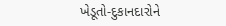ખેડૂતો-દુકાનદારોને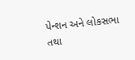પેન્શન અને લોકસભા તથા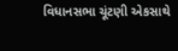વિધાનસભા ચૂંટણી એકસાથે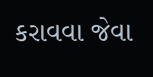કરાવવા જેવા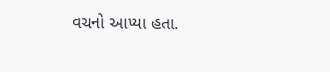વચનો આપ્યા હતા.